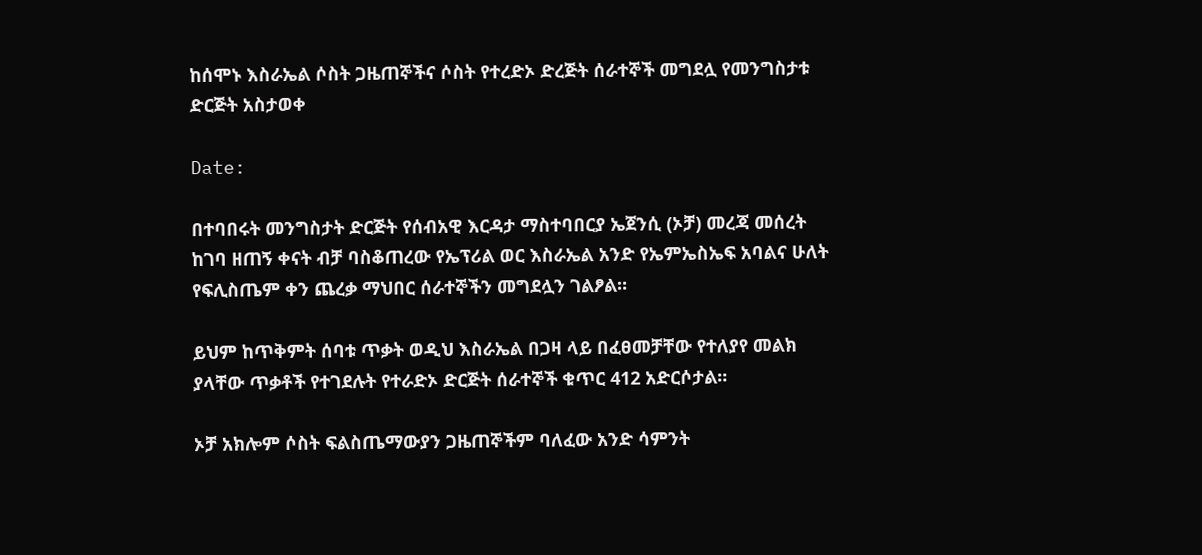ከሰሞኑ እስራኤል ሶስት ጋዜጠኞችና ሶስት የተረድኦ ድረጅት ሰራተኞች መግደሏ የመንግስታቱ ድርጅት አስታወቀ

Date:

በተባበሩት መንግስታት ድርጅት የሰብአዊ እርዳታ ማስተባበርያ ኤጀንሲ (ኦቻ) መረጃ መሰረት ከገባ ዘጠኝ ቀናት ብቻ ባስቆጠረው የኤፕሪል ወር እስራኤል አንድ የኤምኤስኤፍ አባልና ሁለት የፍሊስጤም ቀን ጨረቃ ማህበር ሰራተኞችን መግደሏን ገልፆል።

ይህም ከጥቅምት ሰባቱ ጥቃት ወዲህ እስራኤል በጋዛ ላይ በፈፀመቻቸው የተለያየ መልክ ያላቸው ጥቃቶች የተገደሉት የተራድኦ ድርጅት ሰራተኞች ቁጥር 412 አድርሶታል።

ኦቻ አክሎም ሶስት ፍልስጤማውያን ጋዜጠኞችም ባለፈው አንድ ሳምንት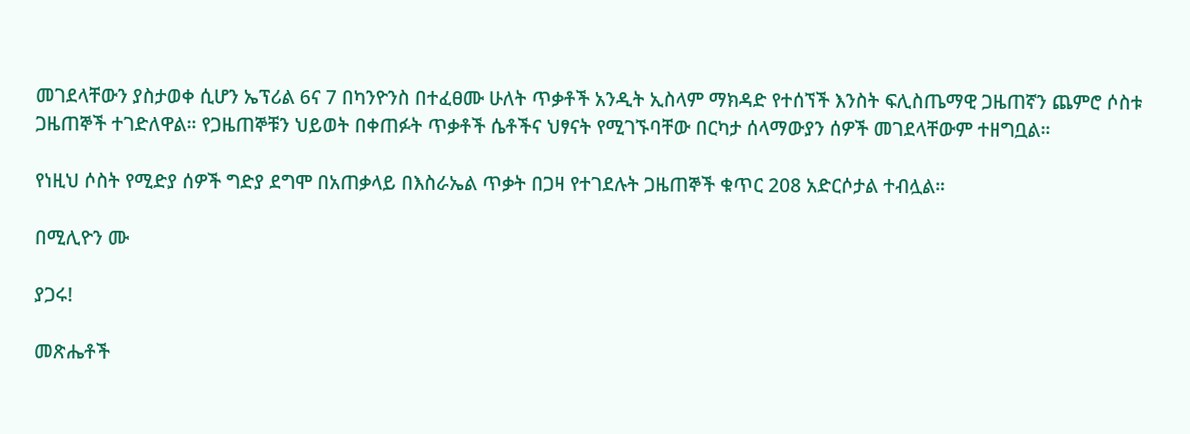መገደላቸውን ያስታወቀ ሲሆን ኤፕሪል 6ና 7 በካንዮንስ በተፈፀሙ ሁለት ጥቃቶች አንዲት ኢስላም ማክዳድ የተሰኘች እንስት ፍሊስጤማዊ ጋዜጠኛን ጨምሮ ሶስቱ ጋዜጠኞች ተገድለዋል። የጋዜጠኞቹን ህይወት በቀጠፉት ጥቃቶች ሴቶችና ህፃናት የሚገኙባቸው በርካታ ሰላማውያን ሰዎች መገደላቸውም ተዘግቧል።

የነዚህ ሶስት የሚድያ ሰዎች ግድያ ደግሞ በአጠቃላይ በእስራኤል ጥቃት በጋዛ የተገደሉት ጋዜጠኞች ቁጥር 208 አድርሶታል ተብሏል።

በሚሊዮን ሙ

ያጋሩ!

መጽሔቶች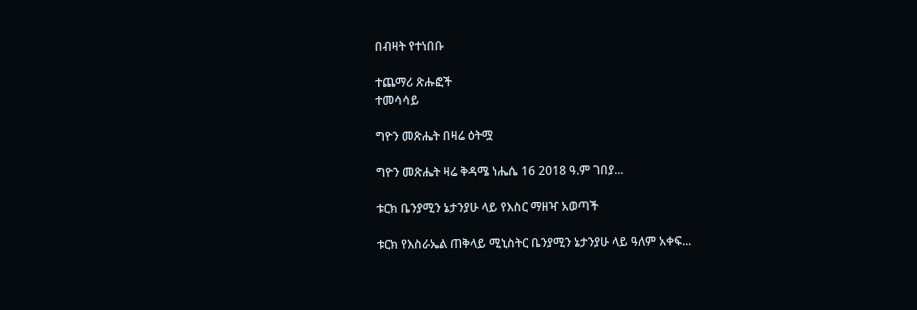በብዛት የተነበቡ

ተጨማሪ ጽሑፎች
ተመሳሳይ

ግዮን መጽሔት በዛሬ ዕትሟ

ግዮን መጽሔት ዛሬ ቅዳሜ ነሔሴ 16 2018 ዓ.ም ገበያ...

ቱርክ ቤንያሚን ኔታንያሁ ላይ የእስር ማዘዣ አወጣች

ቱርክ የእስራኤል ጠቅላይ ሚኒስትር ቤንያሚን ኔታንያሁ ላይ ዓለም አቀፍ...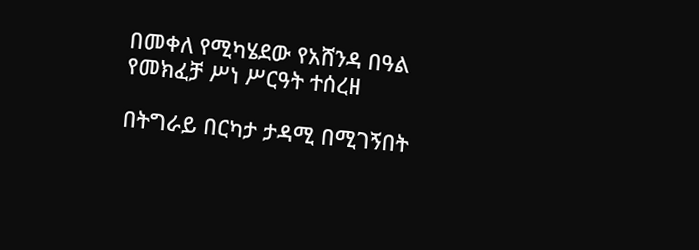በመቀለ የሚካሄደው የአሸንዳ በዓል የመክፈቻ ሥነ ሥርዓት ተሰረዘ

በትግራይ በርካታ ታዳሚ በሚገኝበት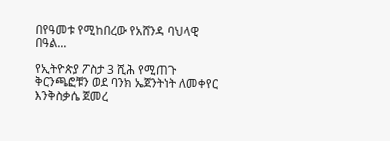በየዓመቱ የሚከበረው የአሸንዳ ባህላዊ በዓል...

የኢትዮጵያ ፖስታ 3 ሺሕ የሚጠጉ ቅርንጫፎቹን ወደ ባንክ ኤጀንትነት ለመቀየር እንቅስቃሴ ጀመረ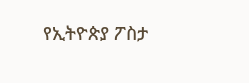የኢትዮጵያ ፖስታ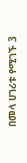በመላ ሀገሪቱ የሚገኙ 3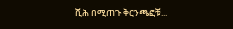ሺሕ በሚጠጉ ቅርንጫፎቹ...